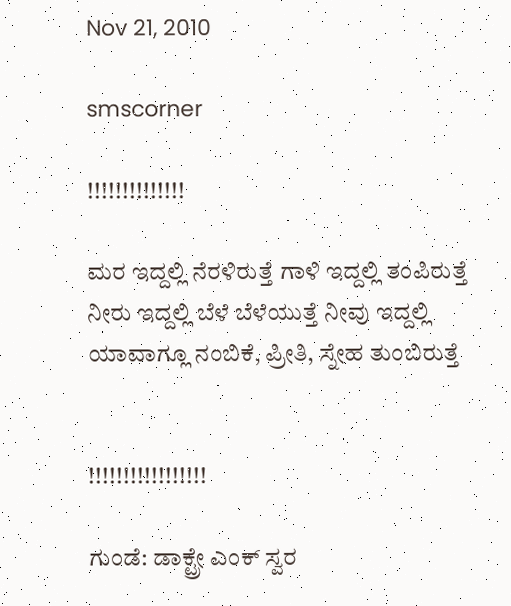Nov 21, 2010

smscorner

!!!!!!!!!!!!!!

ಮರ ಇದ್ದಲ್ಲಿ ನೆರಳಿರುತ್ತೆ ಗಾಳಿ ಇದ್ದಲ್ಲಿ ತಂಪಿರುತ್ತೆ ನೀರು ಇದ್ದಲ್ಲಿ ಬೆಳೆ ಬೆಳೆಯುತ್ತೆ ನೀವು ಇದ್ದಲ್ಲಿ ಯಾವಾಗ್ಲೂ ನಂಬಿಕೆ, ಪ್ರೀತಿ, ಸ್ನೇಹ ತುಂಬಿರುತ್ತೆ


!!!!!!!!!!!!!!!!!

ಗುಂಡೆ: ಡಾಕ್ಟ್ರೇ ಎಂಕ್ ಸ್ವರ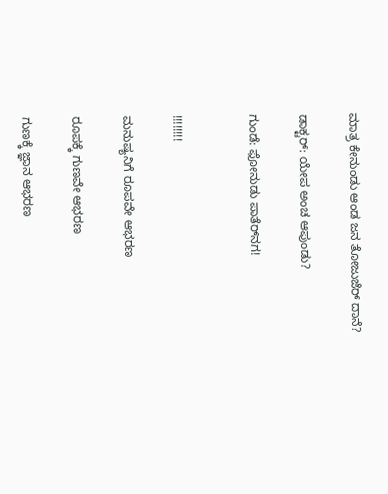ಮಾತ್ರ ಕೇನುಂಡು ಆಂಡ ಜನ ತೋಜುಜೆರ್ ದಾನೆ?

ಡಾಕ್ಟರ್: ಯೇಪ ಅಂಚ ಆಪುಂಡು?

ಗುಂಡೆ: ಫೋನುಡು ಪಾತೆರ್‌ನಗ!


!!!!!!!!

ಮನುಷ್ಯನಿಗೆ ರೂಪವೇ ಆಭರಣ

ರೂಪಕ್ಕೆ ಗುಣವೇ ಆಭರಣ

ಗುಣಕ್ಕೆ ಜ್ಞಾನ ಆಭರಣ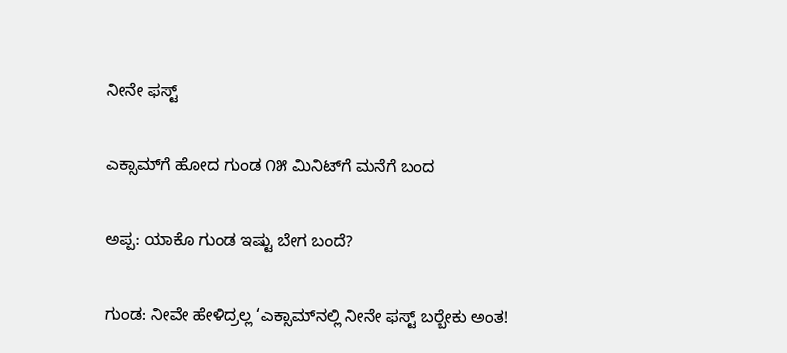ನೀನೇ ಫಸ್ಟ್

ಎಕ್ಸಾಮ್‌ಗೆ ಹೋದ ಗುಂಡ ೧೫ ಮಿನಿಟ್‌ಗೆ ಮನೆಗೆ ಬಂದ

ಅಪ್ಪ: ಯಾಕೊ ಗುಂಡ ಇಷ್ಟು ಬೇಗ ಬಂದೆ?

ಗುಂಡ: ನೀವೇ ಹೇಳಿದ್ರಲ್ಲ ‘ಎಕ್ಸಾಮ್‌ನಲ್ಲಿ ನೀನೇ ಫಸ್ಟ್ ಬರ‍್ಬೇಕು ಅಂತ!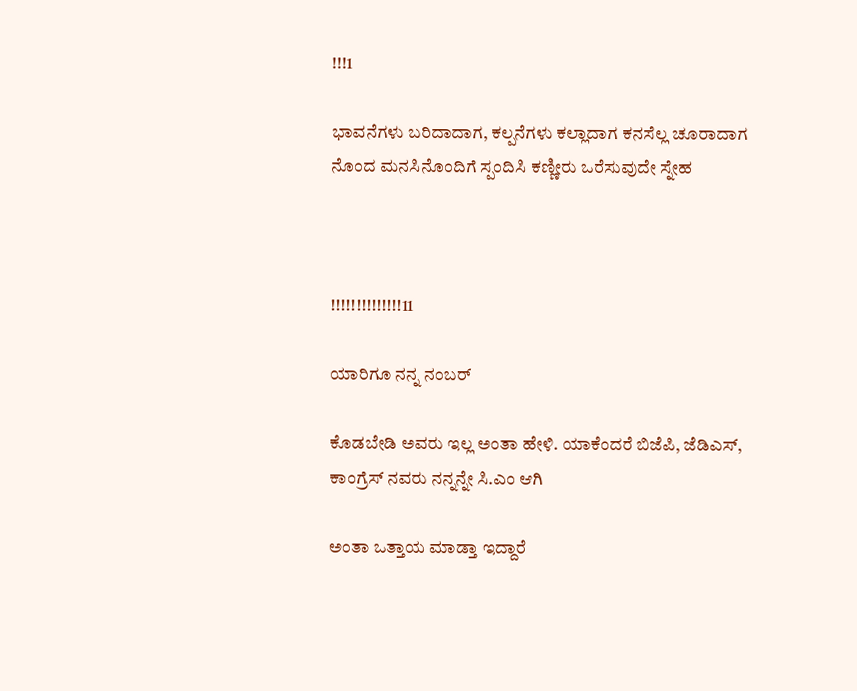!!!1

ಭಾವನೆಗಳು ಬರಿದಾದಾಗ, ಕಲ್ಪನೆಗಳು ಕಲ್ಲಾದಾಗ ಕನಸೆಲ್ಲ ಚೂರಾದಾಗ ನೊಂದ ಮನಸಿನೊಂದಿಗೆ ಸ್ಪಂದಿಸಿ ಕಣ್ಣೀರು ಒರೆಸುವುದೇ ಸ್ನೇಹ



!!!!!!!!!!!!!!11

ಯಾರಿಗೂ ನನ್ನ ನಂಬರ್

ಕೊಡಬೇಡಿ ಅವರು ಇಲ್ಲ ಅಂತಾ ಹೇಳಿ. ಯಾಕೆಂದರೆ ಬಿಜೆಪಿ, ಜೆಡಿಎಸ್, ಕಾಂಗ್ರೆಸ್ ನವರು ನನ್ನನ್ನೇ ಸಿ.ಎಂ ಆಗಿ

ಅಂತಾ ಒತ್ತಾಯ ಮಾಡ್ತಾ ಇದ್ದಾರೆ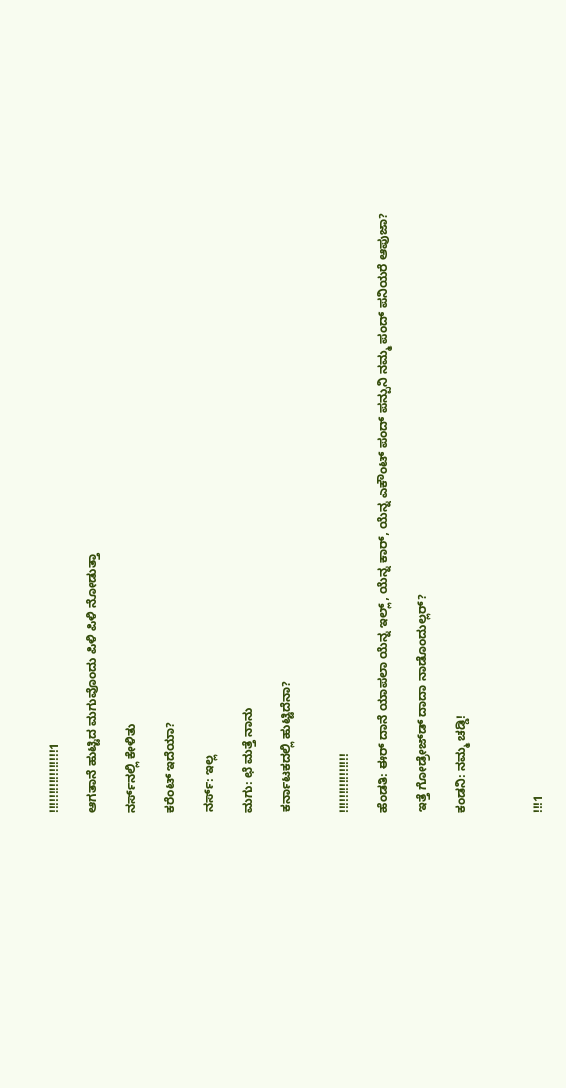!!!!!!!!!!!!!!!!!1

ಆಗತಾನೆ ಹುಟ್ಟಿದ ಮಗುವೊಂದು ಪಿಳಿ ಪಿಳಿ ನೋಡುತ್ತಾ

ನರ್ಸ್‌ನಲ್ಲಿ ಕೇಳಿತು

ಕರೆಂಟ್ ಇದೆಯಾ?

ನರ್ಸ್: ಇಲ್ಲ

ಮಗು: ಛೆ ಮತ್ತೆ ನಾನು

ಕರ್ನಾಟಕದಲ್ಲಿ ಹುಟ್ಟಿದೆನಾ?


!!!!!!!!!!!!!!!!

ಹೆಂಡತಿ: ಈರ್ ದಾನೆ ಯಾಪಲಾ ಯೆನ್ನ ಇಲ್ಲ್, ಯೆನ್ನ ಕಾರ್, ಯೆನ್ನ ಎಕೌಂಟ್ ಪಂದ್ ಪನ್ಪುನಿ ನಮ್ಮ ಪಂದ್ ಪನಿಯರೆ ಆಪುಜಾ?

ಇತ್ತೆ ಗೋಡ್ರೇಜ್‌ಡ್ ದಾದಾ ನಾಡೊಂದುಲ್ಲರ್?

ಕಂಡನಿ: ನಮ್ಮ ಚಡ್ಡಿ!



!!!1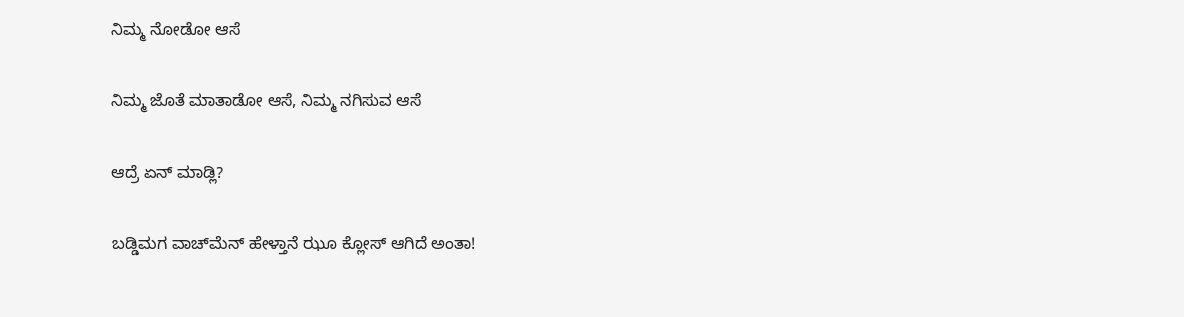ನಿಮ್ಮ ನೋಡೋ ಆಸೆ

ನಿಮ್ಮ ಜೊತೆ ಮಾತಾಡೋ ಆಸೆ, ನಿಮ್ಮ ನಗಿಸುವ ಆಸೆ

ಆದ್ರೆ ಏನ್ ಮಾಡ್ಲಿ?

ಬಡ್ಡಿಮಗ ವಾಚ್‌ಮೆನ್ ಹೇಳ್ತಾನೆ ಝೂ ಕ್ಲೋಸ್ ಆಗಿದೆ ಅಂತಾ!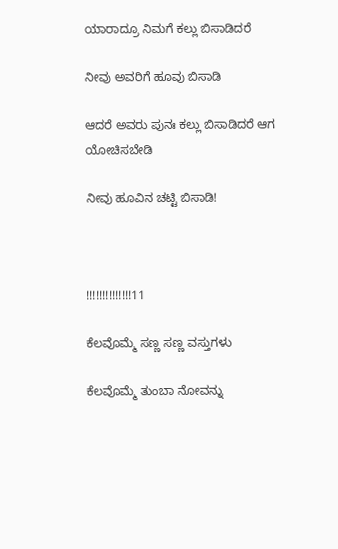ಯಾರಾದ್ರೂ ನಿಮಗೆ ಕಲ್ಲು ಬಿಸಾಡಿದರೆ

ನೀವು ಅವರಿಗೆ ಹೂವು ಬಿಸಾಡಿ

ಆದರೆ ಅವರು ಪುನಃ ಕಲ್ಲು ಬಿಸಾಡಿದರೆ ಆಗ ಯೋಚಿಸಬೇಡಿ

ನೀವು ಹೂವಿನ ಚಟ್ಟಿ ಬಿಸಾಡಿ!



!!!!!!!!!!!!!!11

ಕೆಲವೊಮ್ಮೆ ಸಣ್ಣ ಸಣ್ಣ ವಸ್ತುಗಳು

ಕೆಲವೊಮ್ಮೆ ತುಂಬಾ ನೋವನ್ನು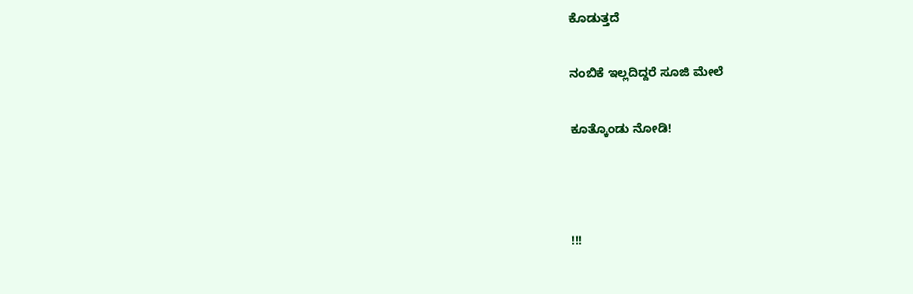ಕೊಡುತ್ತದೆ

ನಂಬಿಕೆ ಇಲ್ಲದಿದ್ದರೆ ಸೂಜಿ ಮೇಲೆ

ಕೂತ್ಕೊಂಡು ನೋಡಿ!



!!!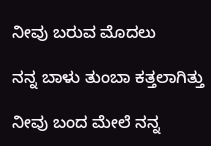ನೀವು ಬರುವ ಮೊದಲು

ನನ್ನ ಬಾಳು ತುಂಬಾ ಕತ್ತಲಾಗಿತ್ತು

ನೀವು ಬಂದ ಮೇಲೆ ನನ್ನ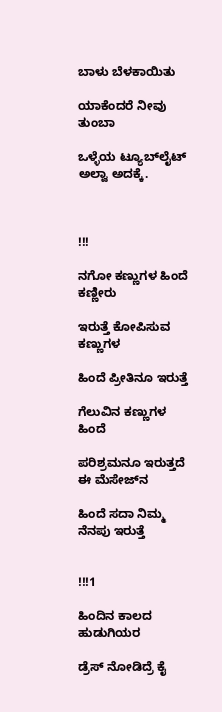ಬಾಳು ಬೆಳಕಾಯಿತು

ಯಾಕೆಂದರೆ ನೀವು ತುಂಬಾ

ಒಳ್ಳೆಯ ಟ್ಯೂಬ್‌ಲೈಟ್ ಅಲ್ವಾ ಅದಕ್ಕೆ.



!!!

ನಗೋ ಕಣ್ಣುಗಳ ಹಿಂದೆ ಕಣ್ಣೀರು

ಇರುತ್ತೆ ಕೋಪಿಸುವ ಕಣ್ಣುಗಳ

ಹಿಂದೆ ಪ್ರೀತಿನೂ ಇರುತ್ತೆ

ಗೆಲುವಿನ ಕಣ್ಣುಗಳ ಹಿಂದೆ

ಪರಿಶ್ರಮನೂ ಇರುತ್ತದೆ ಈ ಮೆಸೇಜ್‌ನ

ಹಿಂದೆ ಸದಾ ನಿಮ್ಮ ನೆನಪು ಇರುತ್ತೆ


!!!1

ಹಿಂದಿನ ಕಾಲದ ಹುಡುಗಿಯರ

ಡ್ರೆಸ್ ನೋಡಿದ್ರೆ ಕೈ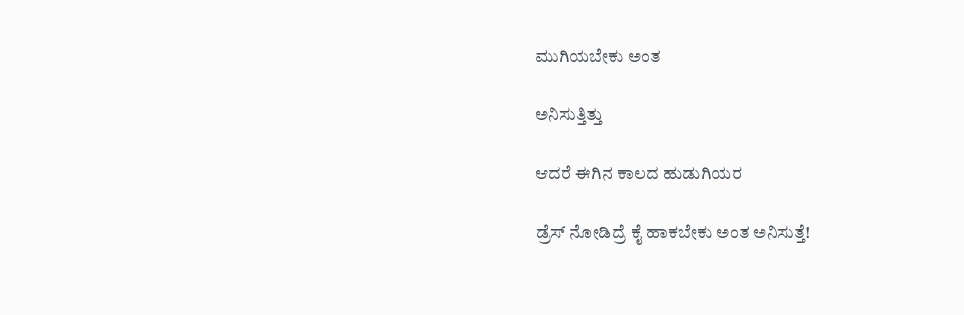ಮುಗಿಯಬೇಕು ಅಂತ

ಅನಿಸುತ್ತಿತ್ತು

ಆದರೆ ಈಗಿನ ಕಾಲದ ಹುಡುಗಿಯರ

ಡ್ರೆಸ್ ನೋಡಿದ್ರೆ ಕೈ ಹಾಕಬೇಕು ಅಂತ ಅನಿಸುತ್ತೆ!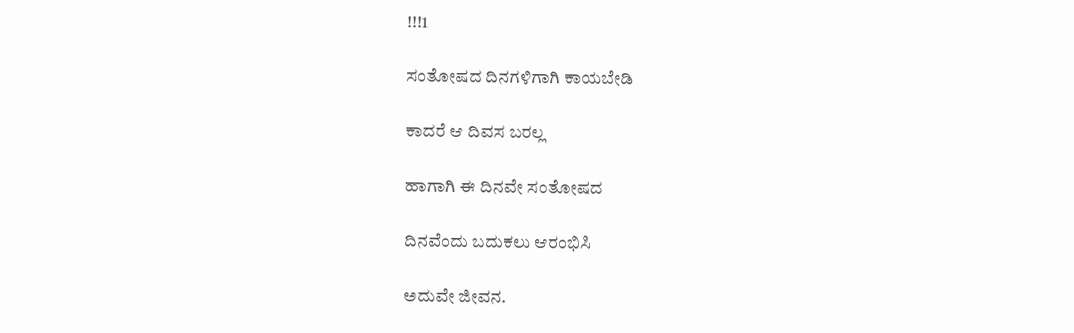!!!1

ಸಂತೋಷದ ದಿನಗಳಿಗಾಗಿ ಕಾಯಬೇಡಿ

ಕಾದರೆ ಆ ದಿವಸ ಬರಲ್ಲ

ಹಾಗಾಗಿ ಈ ದಿನವೇ ಸಂತೋಷದ

ದಿನವೆಂದು ಬದುಕಲು ಆರಂಭಿಸಿ

ಅದುವೇ ಜೀವನ.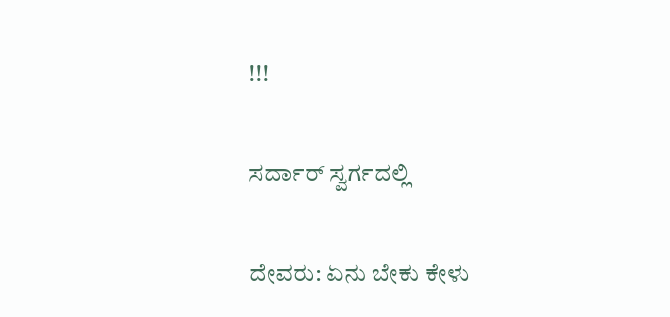!!!

ಸರ್ದಾರ್ ಸ್ವರ್ಗದಲ್ಲಿ

ದೇವರು: ಏನು ಬೇಕು ಕೇಳು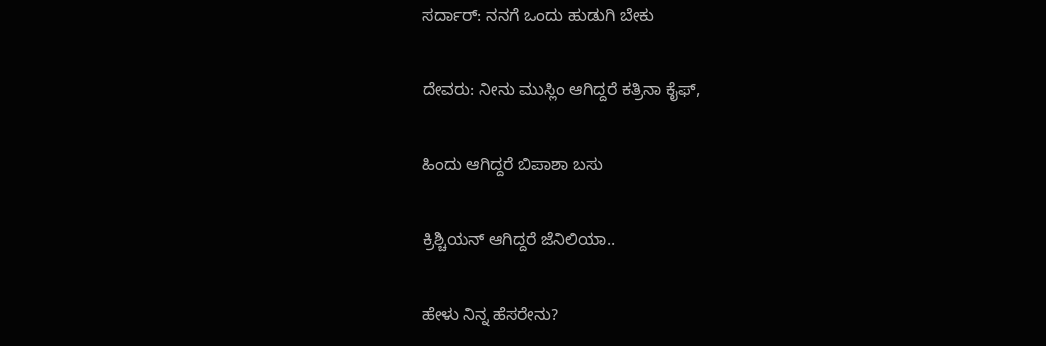ಸರ್ದಾರ್: ನನಗೆ ಒಂದು ಹುಡುಗಿ ಬೇಕು

ದೇವರು: ನೀನು ಮುಸ್ಲಿಂ ಆಗಿದ್ದರೆ ಕತ್ರಿನಾ ಕೈಫ್,

ಹಿಂದು ಆಗಿದ್ದರೆ ಬಿಪಾಶಾ ಬಸು

ಕ್ರಿಶ್ಚಿಯನ್ ಆಗಿದ್ದರೆ ಜೆನಿಲಿಯಾ..

ಹೇಳು ನಿನ್ನ ಹೆಸರೇನು?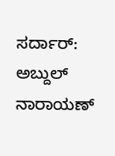ಸರ್ದಾರ್: ಅಬ್ದುಲ್ ನಾರಾಯಣ್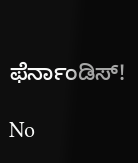ಫೆರ್ನಾಂಡಿಸ್!

No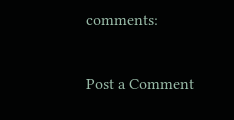comments:

Post a Comment